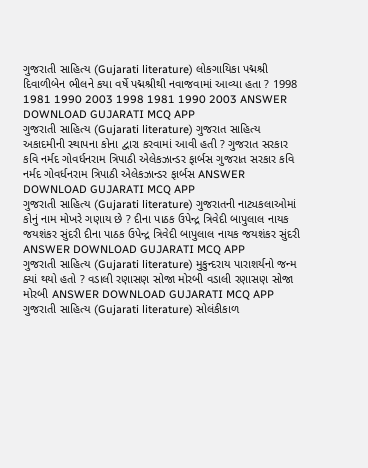ગુજરાતી સાહિત્ય (Gujarati literature) લોકગાયિકા પદ્મશ્રી દિવાળીબેન ભીલને કયા વર્ષે પદ્મશ્રીથી નવાજવામાં આવ્યા હતા ? 1998 1981 1990 2003 1998 1981 1990 2003 ANSWER DOWNLOAD GUJARATI MCQ APP
ગુજરાતી સાહિત્ય (Gujarati literature) ગુજરાત સાહિત્ય અકાદમીની સ્થાપના કોના દ્વારા કરવામાં આવી હતી ? ગુજરાત સરકાર કવિ નર્મદ ગોવર્ધનરામ ત્રિપાઠી એલેકઝાન્ડર ફાર્બસ ગુજરાત સરકાર કવિ નર્મદ ગોવર્ધનરામ ત્રિપાઠી એલેકઝાન્ડર ફાર્બસ ANSWER DOWNLOAD GUJARATI MCQ APP
ગુજરાતી સાહિત્ય (Gujarati literature) ગુજરાતની નાટ્યકલાઓમાં કોનું નામ મોખરે ગણાય છે ? દીના પાઠક ઉપેન્દ્ર ત્રિવેદી બાપુલાલ નાયક જયશંકર સુંદરી દીના પાઠક ઉપેન્દ્ર ત્રિવેદી બાપુલાલ નાયક જયશંકર સુંદરી ANSWER DOWNLOAD GUJARATI MCQ APP
ગુજરાતી સાહિત્ય (Gujarati literature) મુકુન્દરાય પારાશર્યનો જન્મ ક્યાં થયો હતો ? વડાલી રણાસણ સોજા મોરબી વડાલી રણાસણ સોજા મોરબી ANSWER DOWNLOAD GUJARATI MCQ APP
ગુજરાતી સાહિત્ય (Gujarati literature) સોલંકીકાળ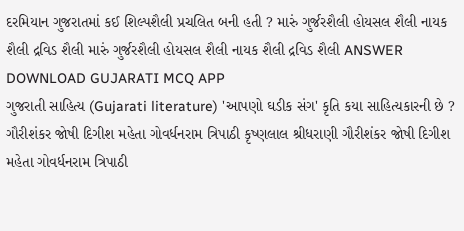દરમિયાન ગુજરાતમાં કઈ શિલ્પશૈલી પ્રચલિત બની હતી ? મારું ગુર્જરશૈલી હોયસલ શૈલી નાયક શૈલી દ્રવિડ શૈલી મારું ગુર્જરશૈલી હોયસલ શૈલી નાયક શૈલી દ્રવિડ શૈલી ANSWER DOWNLOAD GUJARATI MCQ APP
ગુજરાતી સાહિત્ય (Gujarati literature) 'આપણો ઘડીક સંગ' કૃતિ કયા સાહિત્યકારની છે ? ગૌરીશંકર જોષી દિગીશ મહેતા ગોવર્ધનરામ ત્રિપાઠી કૃષ્ણલાલ શ્રીધરાણી ગૌરીશંકર જોષી દિગીશ મહેતા ગોવર્ધનરામ ત્રિપાઠી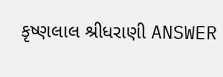કૃષ્ણલાલ શ્રીધરાણી ANSWER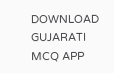DOWNLOAD GUJARATI MCQ APP